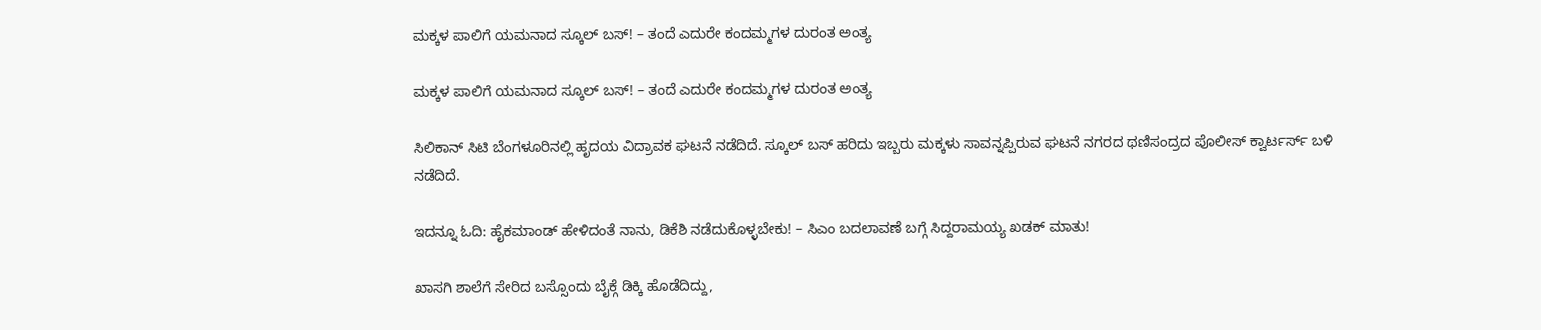ಮಕ್ಕಳ ಪಾಲಿಗೆ ಯಮನಾದ ಸ್ಕೂಲ್‌ ಬಸ್! – ತಂದೆ ಎದುರೇ ಕಂದಮ್ಮಗಳ ದುರಂತ ಅಂತ್ಯ

ಮಕ್ಕಳ ಪಾಲಿಗೆ ಯಮನಾದ ಸ್ಕೂಲ್‌ ಬಸ್! – ತಂದೆ ಎದುರೇ ಕಂದಮ್ಮಗಳ ದುರಂತ ಅಂತ್ಯ

ಸಿಲಿಕಾನ್ ಸಿಟಿ ಬೆಂಗಳೂರಿನಲ್ಲಿ ಹೃದಯ ವಿದ್ರಾವಕ ಘಟನೆ ನಡೆದಿದೆ. ಸ್ಕೂಲ್‌ ಬಸ್‌ ಹರಿದು ಇಬ್ಬರು ಮಕ್ಕಳು ಸಾವನ್ನಪ್ಪಿರುವ ಘಟನೆ ನಗರದ ಥಣಿಸಂದ್ರದ ಪೊಲೀಸ್ ಕ್ವಾರ್ಟರ್ಸ್ ಬಳಿ ನಡೆದಿದೆ.

ಇದನ್ನೂ ಓದಿ: ಹೈಕಮಾಂಡ್ ಹೇಳಿದಂತೆ ನಾನು, ಡಿಕೆಶಿ ನಡೆದುಕೊಳ್ಳಬೇಕು! – ಸಿಎಂ ಬದಲಾವಣೆ ಬಗ್ಗೆ ಸಿದ್ದರಾಮಯ್ಯ ಖಡಕ್‌ ಮಾತು!

ಖಾಸಗಿ ಶಾಲೆಗೆ ಸೇರಿದ ಬಸ್ಸೊಂದು ಬೈಕ್ಗೆ ಡಿಕ್ಕಿ ಹೊಡೆದಿದ್ದು,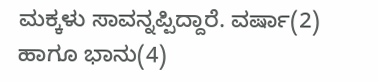ಮಕ್ಕಳು ಸಾವನ್ನಪ್ಪಿದ್ದಾರೆ. ವರ್ಷಾ(2) ಹಾಗೂ ಭಾನು(4)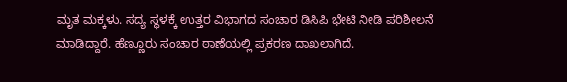ಮೃತ ಮಕ್ಕಳು. ಸದ್ಯ ಸ್ಥಳಕ್ಕೆ ಉತ್ತರ ವಿಭಾಗದ ಸಂಚಾರ ಡಿಸಿಪಿ ಭೇಟಿ ನೀಡಿ ಪರಿಶೀಲನೆ ಮಾಡಿದ್ದಾರೆ. ಹೆಣ್ಣೂರು ಸಂಚಾರ ಠಾಣೆಯಲ್ಲಿ ಪ್ರಕರಣ ದಾಖಲಾಗಿದೆ.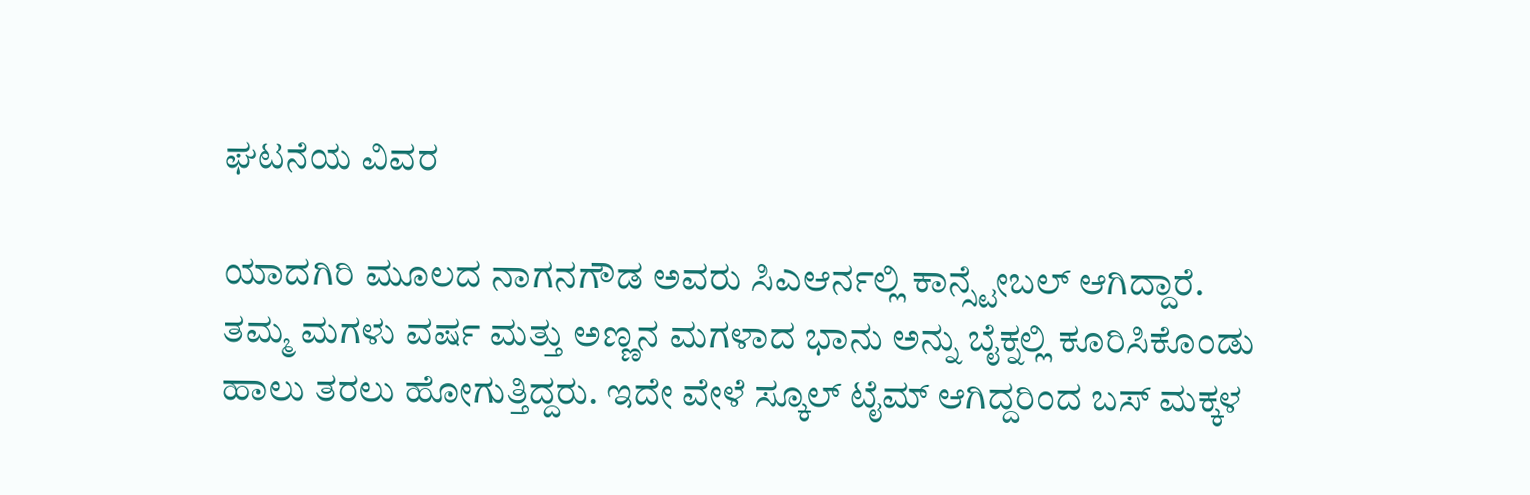ಘಟನೆಯ ವಿವರ

ಯಾದಗಿರಿ ಮೂಲದ ನಾಗನಗೌಡ ಅವರು ಸಿಎಆರ್ನಲ್ಲಿ ಕಾನ್ಸ್ಟೇಬಲ್ ಆಗಿದ್ದಾರೆ. ತಮ್ಮ ಮಗಳು ವರ್ಷ ಮತ್ತು ಅಣ್ಣನ ಮಗಳಾದ ಭಾನು ಅನ್ನು ಬೈಕ್ನಲ್ಲಿ ಕೂರಿಸಿಕೊಂಡು ಹಾಲು ತರಲು ಹೋಗುತ್ತಿದ್ದರು. ಇದೇ ವೇಳೆ ಸ್ಕೂಲ್ ಟೈಮ್ ಆಗಿದ್ದರಿಂದ ಬಸ್ ಮಕ್ಕಳ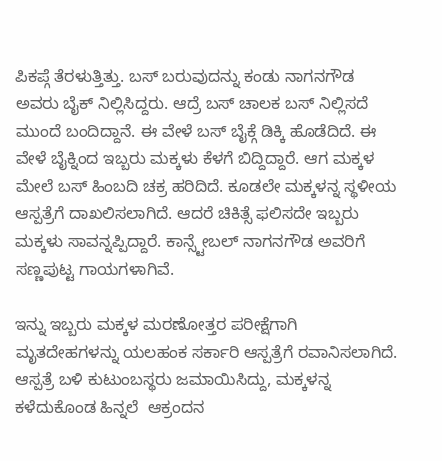ಪಿಕಪ್ಗೆ ತೆರಳುತ್ತಿತ್ತು. ಬಸ್ ಬರುವುದನ್ನು ಕಂಡು ನಾಗನಗೌಡ ಅವರು ಬೈಕ್ ನಿಲ್ಲಿಸಿದ್ದರು. ಆದ್ರೆ ಬಸ್‌ ಚಾಲಕ ಬಸ್‌ ನಿಲ್ಲಿಸದೆ ಮುಂದೆ ಬಂದಿದ್ದಾನೆ. ಈ ವೇಳೆ ಬಸ್‌ ಬೈಕ್ಗೆ ಡಿಕ್ಕಿ ಹೊಡೆದಿದೆ. ಈ ವೇಳೆ ಬೈಕ್ನಿಂದ ಇಬ್ಬರು ಮಕ್ಕಳು ಕೆಳಗೆ ಬಿದ್ದಿದ್ದಾರೆ. ಆಗ ಮಕ್ಕಳ ಮೇಲೆ ಬಸ್ ಹಿಂಬದಿ ಚಕ್ರ ಹರಿದಿದೆ. ಕೂಡಲೇ ಮಕ್ಕಳನ್ನ ಸ್ಥಳೀಯ ಆಸ್ಪತ್ರೆಗೆ ದಾಖಲಿಸಲಾಗಿದೆ. ಆದರೆ ಚಿಕಿತ್ಸೆ ಫಲಿಸದೇ ಇಬ್ಬರು ಮಕ್ಕಳು ಸಾವನ್ನಪ್ಪಿದ್ದಾರೆ. ಕಾನ್ಸ್ಟೇಬಲ್ ನಾಗನಗೌಡ ಅವರಿಗೆ ಸಣ್ಣಪುಟ್ಟ ಗಾಯಗಳಾಗಿವೆ.

ಇನ್ನು ಇಬ್ಬರು ಮಕ್ಕಳ ಮರಣೋತ್ತರ ಪರೀಕ್ಷೆಗಾಗಿ ಮೃತದೇಹಗಳನ್ನು ಯಲಹಂಕ ಸರ್ಕಾರಿ ಆಸ್ಪತ್ರೆಗೆ ರವಾನಿಸಲಾಗಿದೆ. ಆಸ್ಪತ್ರೆ ಬಳಿ ಕುಟುಂಬಸ್ಥರು ಜಮಾಯಿಸಿದ್ದು, ಮಕ್ಕಳನ್ನ‌ ಕಳೆದುಕೊಂಡ ಹಿನ್ನಲೆ  ಆಕ್ರಂದನ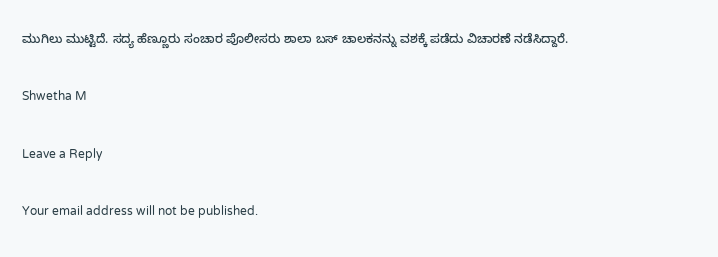ಮುಗಿಲು ಮುಟ್ಟಿದೆ. ಸದ್ಯ ಹೆಣ್ಣೂರು ಸಂಚಾರ ಪೊಲೀಸರು ಶಾಲಾ ಬಸ್ ಚಾಲಕನನ್ನು ವಶಕ್ಕೆ ಪಡೆದು ವಿಚಾರಣೆ ನಡೆಸಿದ್ದಾರೆ.

Shwetha M

Leave a Reply

Your email address will not be published.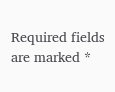Required fields are marked *